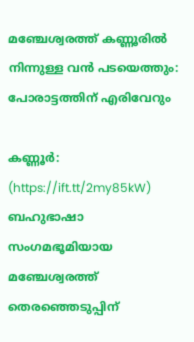മഞ്ചേശ്വരത്ത് കണ്ണൂരില്‍ നിന്നുള്ള വന്‍ പടയെത്തും: പോരാട്ടത്തിന് എരിവേറും

കണ്ണൂര്‍: (https://ift.tt/2my85kW) ബഹുഭാഷാ സംഗമഭൂമിയായ മഞ്ചേശ്വരത്ത് തെരഞ്ഞെടുപ്പിന്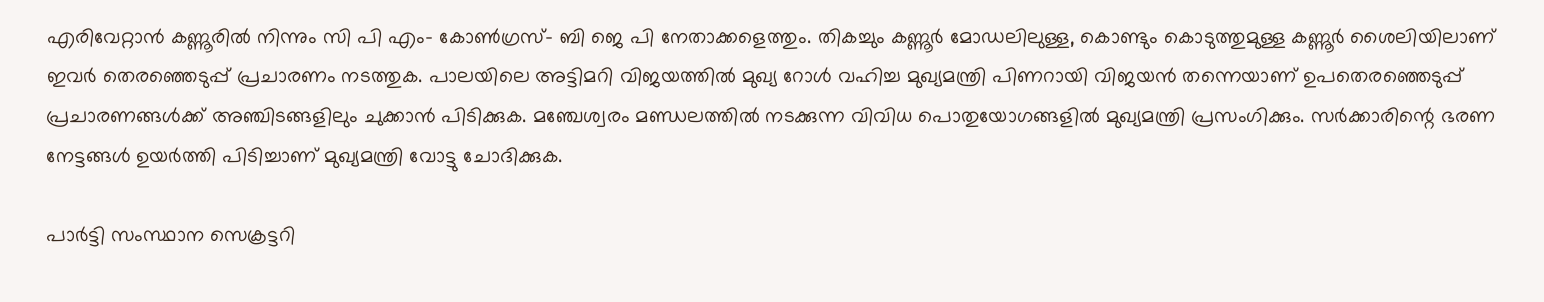എരിവേറ്റാന്‍ കണ്ണൂരില്‍ നിന്നും സി പി എം- കോണ്‍ഗ്രസ്- ബി ജെ പി നേതാക്കളെത്തും. തികച്ചും കണ്ണൂര്‍ മോഡലിലുള്ള, കൊണ്ടും കൊടുത്തുമുള്ള കണ്ണൂര്‍ ശൈലിയിലാണ് ഇവര്‍ തെരഞ്ഞെടുപ്പ് പ്രചാരണം നടത്തുക. പാലയിലെ അട്ടിമറി വിജയത്തില്‍ മുഖ്യ റോള്‍ വഹിച്ച മുഖ്യമന്ത്രി പിണറായി വിജയന്‍ തന്നെയാണ് ഉപതെരഞ്ഞെടുപ്പ് പ്രചാരണങ്ങള്‍ക്ക് അഞ്ചിടങ്ങളിലും ചുക്കാന്‍ പിടിക്കുക. മഞ്ചേശ്വരം മണ്ഡലത്തില്‍ നടക്കുന്ന വിവിധ പൊതുയോഗങ്ങളില്‍ മുഖ്യമന്ത്രി പ്രസംഗിക്കും. സര്‍ക്കാരിന്റെ ഭരണ നേട്ടങ്ങള്‍ ഉയര്‍ത്തി പിടിച്ചാണ് മുഖ്യമന്ത്രി വോട്ടു ചോദിക്കുക.

പാര്‍ട്ടി സംസ്ഥാന സെക്രട്ടറി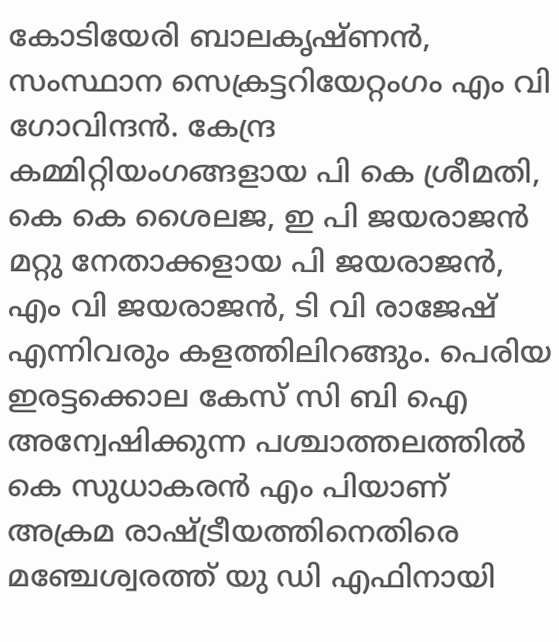കോടിയേരി ബാലകൃഷ്ണന്‍, സംസ്ഥാന സെക്രട്ടറിയേറ്റംഗം എം വി ഗോവിന്ദന്‍. കേന്ദ്ര കമ്മിറ്റിയംഗങ്ങളായ പി കെ ശ്രീമതി, കെ കെ ശൈലജ, ഇ പി ജയരാജന്‍ മറ്റു നേതാക്കളായ പി ജയരാജന്‍, എം വി ജയരാജന്‍, ടി വി രാജേഷ് എന്നിവരും കളത്തിലിറങ്ങും. പെരിയ ഇരട്ടക്കൊല കേസ് സി ബി ഐ അന്വേഷിക്കുന്ന പശ്ചാത്തലത്തില്‍ കെ സുധാകരന്‍ എം പിയാണ് അക്രമ രാഷ്ട്രീയത്തിനെതിരെ മഞ്ചേശ്വരത്ത് യു ഡി എഫിനായി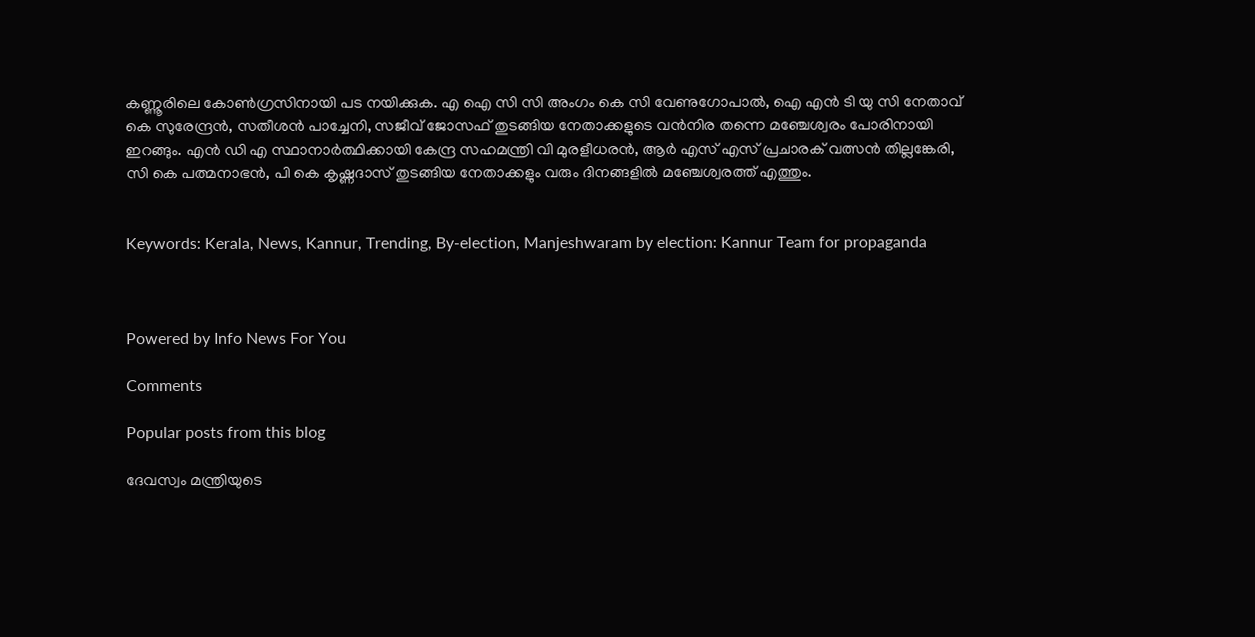കണ്ണൂരിലെ കോണ്‍ഗ്രസിനായി പട നയിക്കുക. എ ഐ സി സി അംഗം കെ സി വേണുഗോപാല്‍, ഐ എന്‍ ടി യു സി നേതാവ് കെ സുരേന്ദ്രന്‍, സതീശന്‍ പാച്ചേനി, സജീവ് ജോസഫ് തുടങ്ങിയ നേതാക്കളുടെ വന്‍നിര തന്നെ മഞ്ചേശ്വരം പോരിനായി ഇറങ്ങും. എന്‍ ഡി എ സ്ഥാനാര്‍ത്ഥിക്കായി കേന്ദ്ര സഹമന്ത്രി വി മുരളീധരന്‍, ആര്‍ എസ് എസ് പ്രചാരക് വത്സന്‍ തില്ലങ്കേരി, സി കെ പത്മനാഭന്‍, പി കെ കൃഷ്ണദാസ് തുടങ്ങിയ നേതാക്കളും വരും ദിനങ്ങളില്‍ മഞ്ചേശ്വരത്ത് എത്തും.


Keywords: Kerala, News, Kannur, Trending, By-election, Manjeshwaram by election: Kannur Team for propaganda



Powered by Info News For You

Comments

Popular posts from this blog

ദേവസ്വം മന്ത്രിയുടെ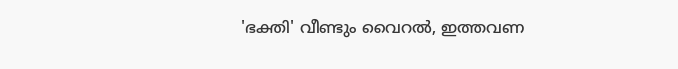'ഭക്തി' വീണ്ടും വൈറല്‍, ഇത്തവണ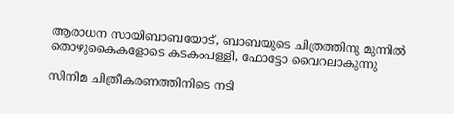ആരാധന സായിബാബയോട്, ബാബയുടെ ചിത്രത്തിനു മുന്നില്‍ തൊഴുകൈകളോടെ കടകംപള്ളി, ഫോട്ടോ വൈറലാകുന്നു

സിനിമ ചിത്രീകരണത്തിനിടെ നടി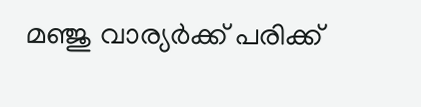മഞ്ജു വാര്യര്‍ക്ക് പരിക്ക്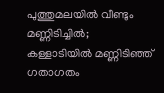പുത്തുമലയില്‍ വീണ്ടും മണ്ണിടിച്ചില്‍; കള്ളാടിയില്‍ മണ്ണിടിഞ്ഞ് ഗതാഗതം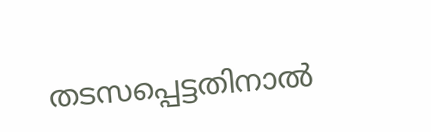തടസപ്പെട്ടതിനാല്‍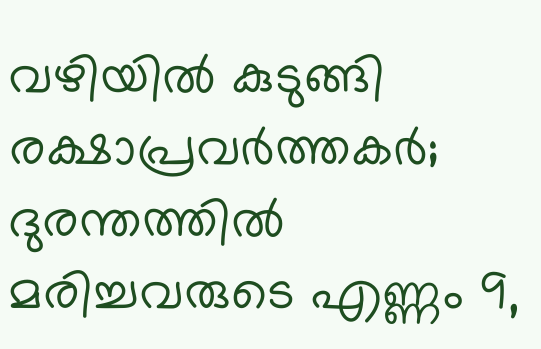വഴിയില്‍ കുടുങ്ങി രക്ഷാപ്രവര്‍ത്തകര്‍; ദുരന്തത്തില്‍ മരിച്ചവരുടെ എണ്ണം 9,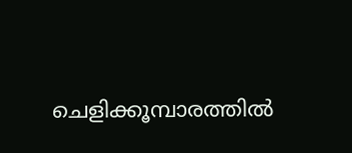ചെളിക്കൂമ്പാരത്തില്‍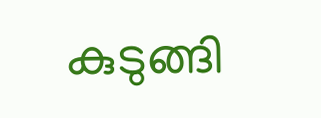കുടുങ്ങി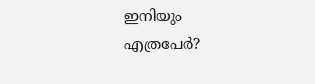ഇനിയും എത്രപേര്‍?